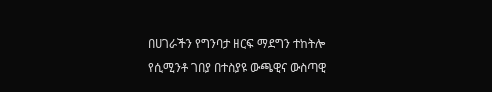በሀገራችን የግንባታ ዘርፍ ማደግን ተከትሎ የሲሚንቶ ገበያ በተስያዩ ውጫዊና ውስጣዊ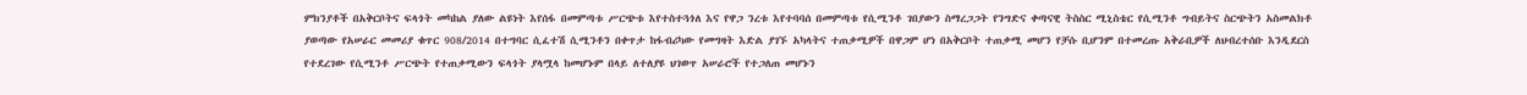ምክንያቶች በአቅርቦትና ፍላጎት መካከል ያለው ልዩነት እየሰፋ በመምጣቱ ሥርጭቱ እየተስተጓጎለ እና የዋጋ ንረቱ እየተባባሰ በመምጣቱ የሲሚንቶ ገበያውን ስማረጋጋት የንግድና ቀጣናዊ ትስስር ሚኒስቴር የሲሚንቶ ግብይትና ስርጭትን አስመልክቶ ያወጣው የአሠራር መመሪያ ቁጥር 908/2014 በተግባር ሲፈተሽ ሲሚንቶን በቀጥታ ከፋብሪካው የመግዛት እድል ያገኙ አካላትና ተጠቃሚዎች በዋጋም ሆነ በአቅርቦት ተጠቃሚ መሆን የቻሱ ቢሆንም በተመረጡ አቅራቢዎች ለህብረተሰቡ እንዲደርስ የተደረገው የሲሚንቶ ሥርጭት የተጠቃሚውን ፍላጎት ያላሟላ ከመሆኑም በላይ ለተለያዩ ህገወጥ አሠራሮች የተጋለጠ መሆኑን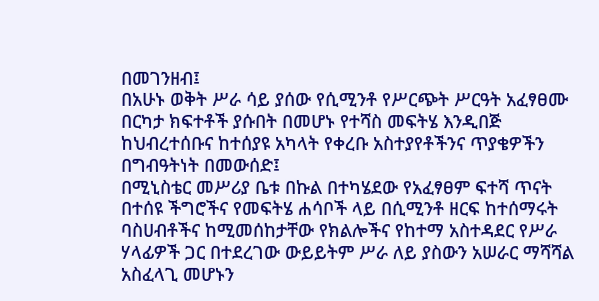በመገንዘብ፤
በአሁኑ ወቅት ሥራ ሳይ ያሰው የሲሚንቶ የሥርጭት ሥርዓት አፈፃፀሙ በርካታ ክፍተቶች ያሱበት በመሆኑ የተሻስ መፍትሄ እንዲበጅ ከህብረተሰቡና ከተሰያዩ አካላት የቀረቡ አስተያየቶችንና ጥያቄዎችን በግብዓትነት በመውሰድ፤
በሚኒስቴር መሥሪያ ቤቱ በኩል በተካሄደው የአፈፃፀም ፍተሻ ጥናት በተሰዩ ችግሮችና የመፍትሄ ሐሳቦች ላይ በሲሚንቶ ዘርፍ ከተሰማሩት ባስሀብቶችና ከሚመሰከታቸው የክልሎችና የከተማ አስተዳደር የሥራ ሃላፊዎች ጋር በተደረገው ውይይትም ሥራ ለይ ያስውን አሠራር ማሻሻል አስፈላጊ መሆኑን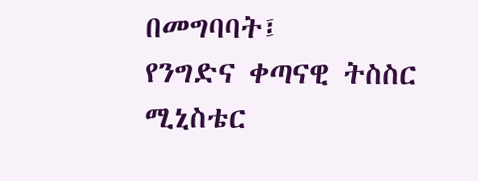በመግባባት፤
የንግድና ቀጣናዊ ትስስር ሚኒስቴር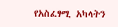የአስፈፃሚ አካላትን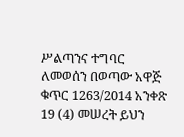ሥልጣንና ተግባር ለመወሰን በወጣው አዋጅ ቁጥር 1263/2014 አንቀጽ 19 (4) መሠረት ይህን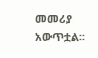መመሪያ አውጥቷል፡፡